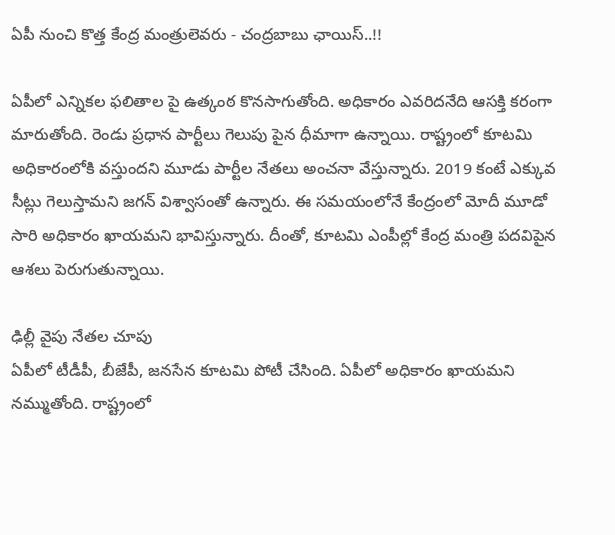ఏపీ నుంచి కొత్త కేంద్ర మంత్రులెవరు - చంద్రబాబు ఛాయిస్..!!

ఏపీలో ఎన్నికల ఫలితాల పై ఉత్కంఠ కొనసాగుతోంది. అధికారం ఎవరిదనేది ఆసక్తి కరంగా మారుతోంది. రెండు ప్రధాన పార్టీలు గెలుపు పైన ధీమాగా ఉన్నాయి. రాష్ట్రంలో కూటమి అధికారంలోకి వస్తుందని మూడు పార్టీల నేతలు అంచనా వేస్తున్నారు. 2019 కంటే ఎక్కువ సీట్లు గెలుస్తామని జగన్ విశ్వాసంతో ఉన్నారు. ఈ సమయంలోనే కేంద్రంలో మోదీ మూడో సారి అధికారం ఖాయమని భావిస్తున్నారు. దీంతో, కూటమి ఎంపీల్లో కేంద్ర మంత్రి పదవిపైన ఆశలు పెరుగుతున్నాయి.

ఢిల్లీ వైపు నేతల చూపు
ఏపీలో టీడీపీ, బీజేపీ, జనసేన కూటమి పోటీ చేసింది. ఏపీలో అధికారం ఖాయమని నమ్ముతోంది. రాష్ట్రంలో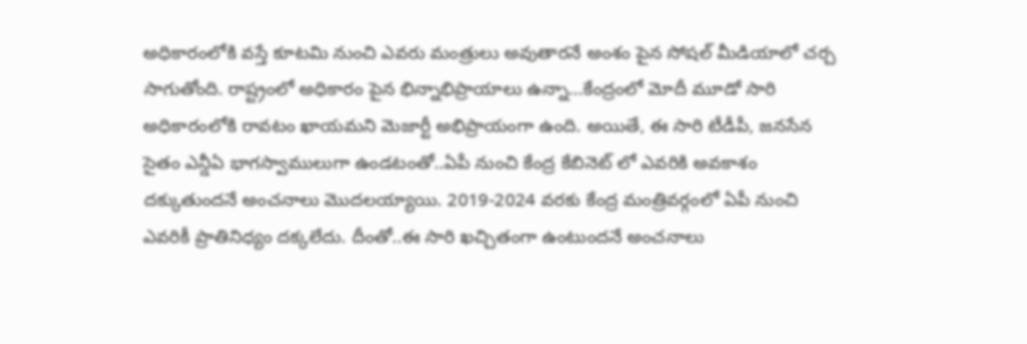అధికారంలోకి వస్తే కూటమి నుంచి ఎవరు మంత్రులు అవుతారనే అంశం పైన సోషల్ మీడియాలో చర్చ సాగుతోంది. రాష్ట్రంలో అధికారం పైన భిన్నాభిప్రాయాలు ఉన్నా...కేంద్రంలో మోదీ మూడో సారి అధికారంలోకి రావటం ఖాయమని మెజార్టీ అభిప్రాయంగా ఉంది. అయితే, ఈ సారి టీడీపీ, జనసేన సైతం ఎన్డీఏ భాగస్వాములుగా ఉండటంతో..ఏపీ నుంచి కేంద్ర కేబినెట్ లో ఎవరికి అవకాశం దక్కుతుందనే అంచనాలు మొదలయ్యాయి. 2019-2024 వరకు కేంద్ర మంత్రివర్గంలో ఏపీ నుంచి ఎవరికీ ప్రాతినిధ్యం దక్కలేదు. దీంతో..ఈ సారి ఖచ్చితంగా ఉంటుందనే అంచనాలు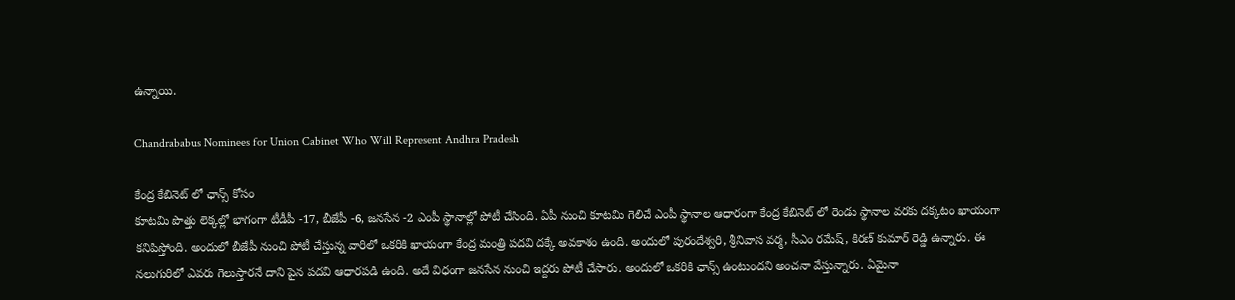ఉన్నాయి.

Chandrababus Nominees for Union Cabinet Who Will Represent Andhra Pradesh

కేంద్ర కేబినెట్ లో ఛాన్స్ కోసం
కూటమి పొత్తు లెక్కల్లో భాగంగా టీడీపీ -17, బీజేపీ -6, జనసేన -2 ఎంపీ స్థానాల్లో పోటీ చేసింది. ఏపీ నుంచి కూటమి గెలిచే ఎంపీ స్థానాల ఆధారంగా కేంద్ర కేబినెట్ లో రెండు స్థానాల వరకు దక్కటం ఖాయంగా కనిపిస్తోంది. అందులో బీజేపీ నుంచి పోటీ చేస్తున్న వారిలో ఒకరికి ఖాయంగా కేంద్ర మంత్రి పదవి దక్కే అవకాశం ఉంది. అందులో పురందేశ్వరి, శ్రీనివాస వర్మ, సీఎం రమేష్, కిరణ్ కుమార్ రెడ్డి ఉన్నారు. ఈ నలుగురిలో ఎవరు గెలుస్తారనే దాని పైన పదవి ఆధారపడి ఉంది. అదే విధంగా జనసేన నుంచి ఇద్దరు పోటీ చేసారు. అందులో ఒకరికి ఛాన్స్ ఉంటుందని అంచనా వేస్తున్నారు. ఏమైనా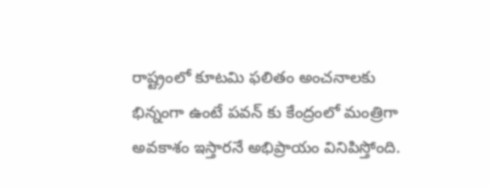రాష్ట్రంలో కూటమి ఫలితం అంచనాలకు భిన్నంగా ఉంటే పవన్ కు కేంద్రంలో మంత్రిగా అవకాశం ఇస్తారనే అభిప్రాయం వినిపిస్తోంది.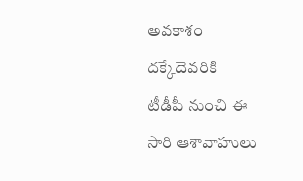అవకాశం దక్కేదెవరికి
టీడీపీ నుంచి ఈ సారి ఆశావాహులు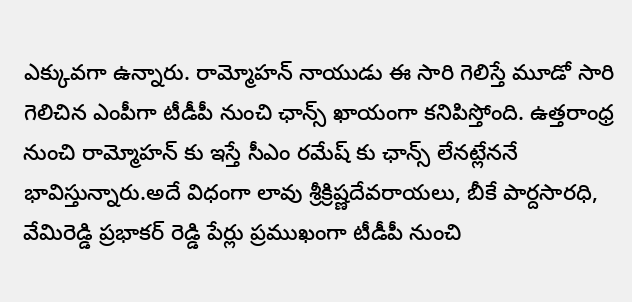ఎక్కువగా ఉన్నారు. రామ్మోహన్ నాయుడు ఈ సారి గెలిస్తే మూడో సారి గెలిచిన ఎంపీగా టీడీపీ నుంచి ఛాన్స్ ఖాయంగా కనిపిస్తోంది. ఉత్తరాంధ్ర నుంచి రామ్మోహన్ కు ఇస్తే సీఎం రమేష్ కు ఛాన్స్ లేనట్లేననే భావిస్తున్నారు.అదే విధంగా లావు శ్రీక్రిష్ణదేవరాయలు, బీకే పార్దసారధి, వేమిరెడ్డి ప్రభాకర్ రెడ్డి పేర్లు ప్రముఖంగా టీడీపీ నుంచి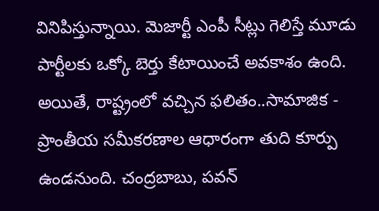వినిపిస్తున్నాయి. మెజార్టీ ఎంపీ సీట్లు గెలిస్తే మూడు పార్టీలకు ఒక్కో బెర్తు కేటాయించే అవకాశం ఉంది. అయితే, రాష్ట్రంలో వచ్చిన ఫలితం..సామాజిక - ప్రాంతీయ సమీకరణాల ఆధారంగా తుది కూర్పు ఉండనుంది. చంద్రబాబు, పవన్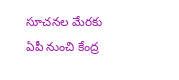సూచనల మేరకు ఏపీ నుంచి కేంద్ర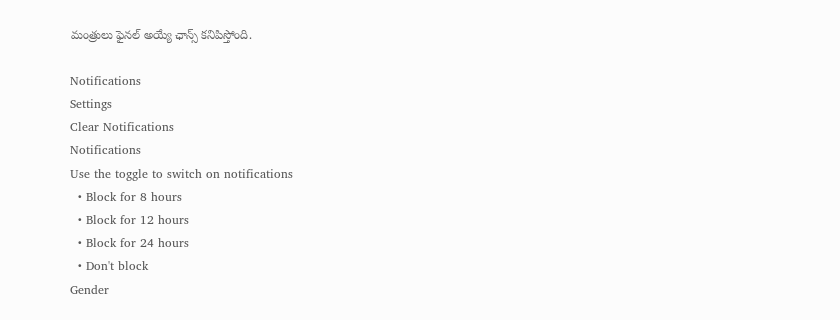మంత్రులు ఫైనల్ అయ్యే ఛాన్స్ కనిపిస్తోంది.

Notifications
Settings
Clear Notifications
Notifications
Use the toggle to switch on notifications
  • Block for 8 hours
  • Block for 12 hours
  • Block for 24 hours
  • Don't block
Gender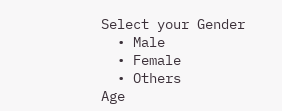Select your Gender
  • Male
  • Female
  • Others
Age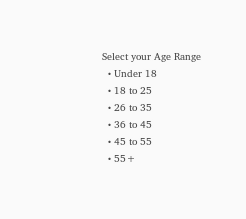Select your Age Range
  • Under 18
  • 18 to 25
  • 26 to 35
  • 36 to 45
  • 45 to 55
  • 55+